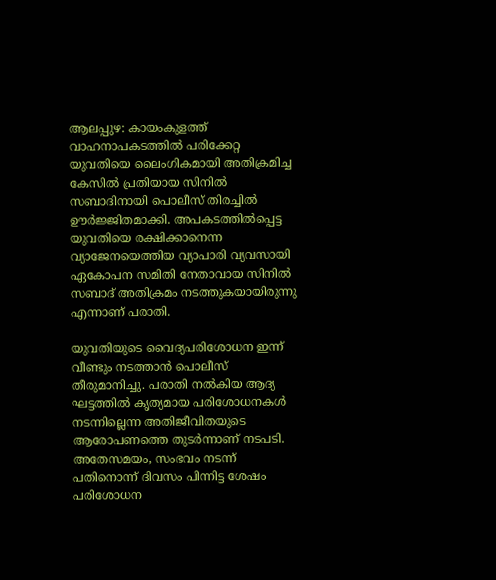ആലപ്പുഴ: കായംകുളത്ത് വാഹനാപകടത്തിൽ പരിക്കേറ്റ യുവതിയെ ലൈംഗികമായി അതിക്രമിച്ച കേസിൽ പ്രതിയായ സിനിൽ സബാദിനായി പൊലീസ് തിരച്ചിൽ ഊർജ്ജിതമാക്കി. അപകടത്തിൽപ്പെട്ട യുവതിയെ രക്ഷിക്കാനെന്ന വ്യാജേനയെത്തിയ വ്യാപാരി വ്യവസായി ഏകോപന സമിതി നേതാവായ സിനിൽ സബാദ് അതിക്രമം നടത്തുകയായിരുന്നു എന്നാണ് പരാതി.

യുവതിയുടെ വൈദ്യപരിശോധന ഇന്ന് വീണ്ടും നടത്താൻ പൊലീസ് തീരുമാനിച്ചു. പരാതി നൽകിയ ആദ്യ ഘട്ടത്തിൽ കൃത്യമായ പരിശോധനകൾ നടന്നില്ലെന്ന അതിജീവിതയുടെ ആരോപണത്തെ തുടർന്നാണ് നടപടി. അതേസമയം, സംഭവം നടന്ന് പതിനൊന്ന് ദിവസം പിന്നിട്ട ശേഷം പരിശോധന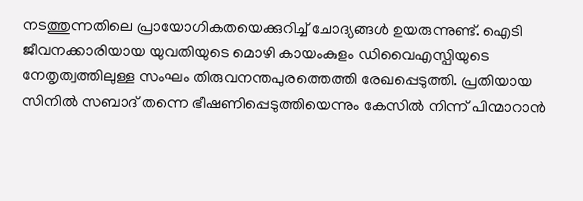നടത്തുന്നതിലെ പ്രായോഗികതയെക്കുറിച്ച് ചോദ്യങ്ങൾ ഉയരുന്നുണ്ട്. ഐടി ജീവനക്കാരിയായ യുവതിയുടെ മൊഴി കായംകുളം ഡിവൈഎസ്പിയുടെ നേതൃത്വത്തിലുള്ള സംഘം തിരുവനന്തപുരത്തെത്തി രേഖപ്പെടുത്തി. പ്രതിയായ സിനിൽ സബാദ് തന്നെ ഭീഷണിപ്പെടുത്തിയെന്നും കേസിൽ നിന്ന് പിന്മാറാൻ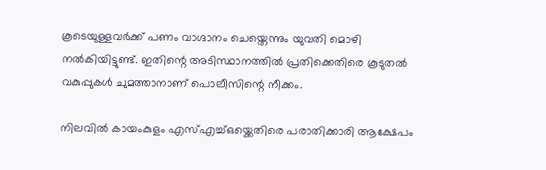കൂടെയുള്ളവർക്ക് പണം വാഗ്ദാനം ചെയ്തെന്നും യുവതി മൊഴി നൽകിയിട്ടുണ്ട്. ഇതിന്റെ അടിസ്ഥാനത്തിൽ പ്രതിക്കെതിരെ കൂടുതൽ വകുപ്പുകൾ ചുമത്താനാണ് പൊലീസിന്റെ നീക്കം.

നിലവിൽ കായംകുളം എസ്എച്ച്ഒയ്ക്കെതിരെ പരാതിക്കാരി ആക്ഷേപം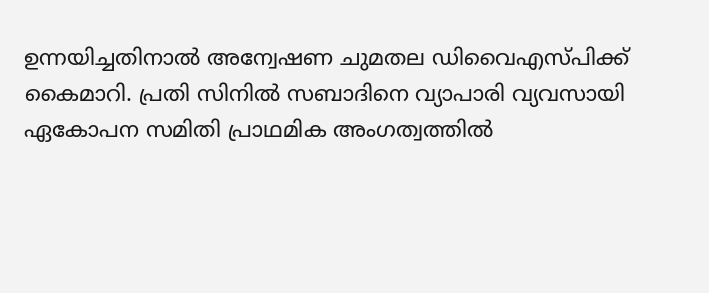ഉന്നയിച്ചതിനാൽ അന്വേഷണ ചുമതല ഡിവൈഎസ്പിക്ക് കൈമാറി. പ്രതി സിനിൽ സബാദിനെ വ്യാപാരി വ്യവസായി ഏകോപന സമിതി പ്രാഥമിക അംഗത്വത്തിൽ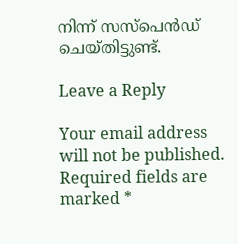നിന്ന് സസ്‌പെൻഡ് ചെയ്തിട്ടുണ്ട്.

Leave a Reply

Your email address will not be published. Required fields are marked *